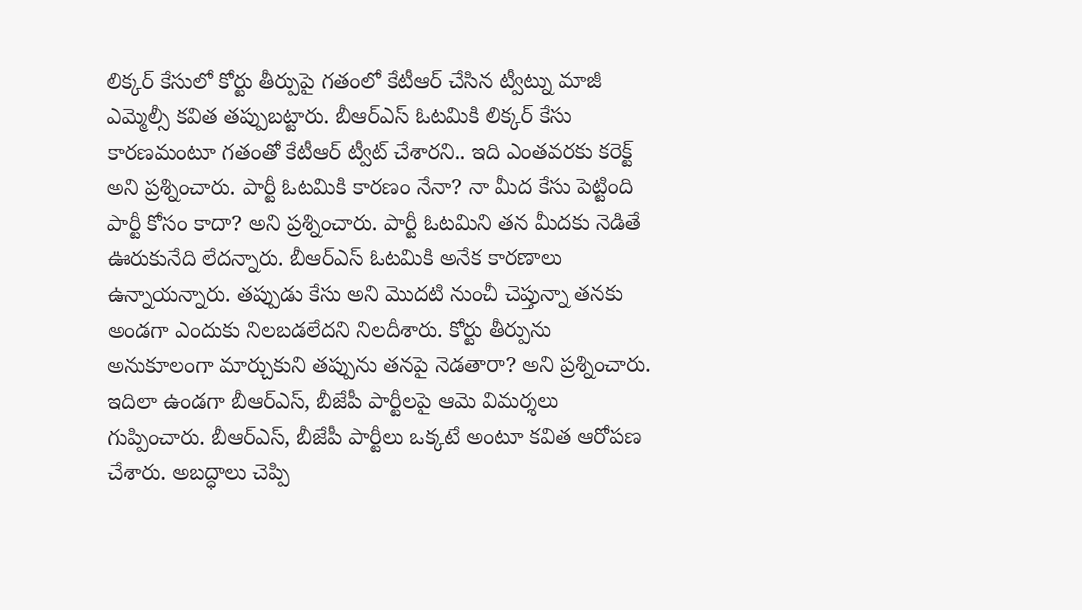లిక్కర్ కేసులో కోర్టు తీర్పుపై గతంలో కేటీఆర్ చేసిన ట్వీట్ను మాజీ ఎమ్మెల్సీ కవిత తప్పుబట్టారు. బీఆర్ఎస్ ఓటమికి లిక్కర్ కేసు కారణమంటూ గతంతో కేటీఆర్ ట్వీట్ చేశారని.. ఇది ఎంతవరకు కరెక్ట్ అని ప్రశ్నించారు. పార్టీ ఓటమికి కారణం నేనా? నా మీద కేసు పెట్టింది పార్టీ కోసం కాదా? అని ప్రశ్నించారు. పార్టీ ఓటమిని తన మీదకు నెడితే ఊరుకునేది లేదన్నారు. బీఆర్ఎస్ ఓటమికి అనేక కారణాలు ఉన్నాయన్నారు. తప్పుడు కేసు అని మొదటి నుంచీ చెప్తున్నా తనకు అండగా ఎందుకు నిలబడలేదని నిలదీశారు. కోర్టు తీర్పును అనుకూలంగా మార్చుకుని తప్పును తనపై నెడతారా? అని ప్రశ్నించారు.
ఇదిలా ఉండగా బీఆర్ఎస్, బీజేపీ పార్టీలపై ఆమె విమర్శలు గుప్పించారు. బీఆర్ఎస్, బీజేపీ పార్టీలు ఒక్కటే అంటూ కవిత ఆరోపణ చేశారు. అబద్ధాలు చెప్పి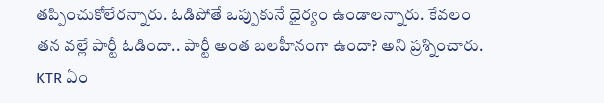తప్పించుకోలేరన్నారు. ఓడిపోతే ఒప్పుకునే ధైర్యం ఉండాలన్నారు. కేవలం తన వల్లే పార్టీ ఓడిందా.. పార్టీ అంత బలహీనంగా ఉందా? అని ప్రశ్నించారు. KTR ఏం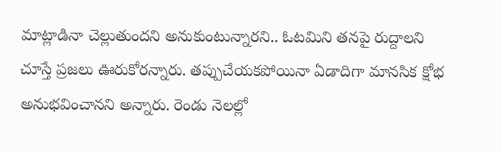మాట్లాడినా చెల్లుతుందని అనుకుంటున్నారని.. ఓటమిని తనపై రుద్దాలని చూస్తే ప్రజలు ఊరుకోరన్నారు. తప్పుచేయకపోయినా ఏడాదిగా మానసిక క్షోభ అనుభవించానని అన్నారు. రెండు నెలల్లో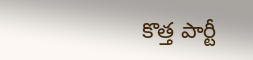కొత్త పార్టీ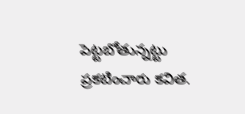పెట్టబోతున్నట్టు ప్రకటించారు కవిత.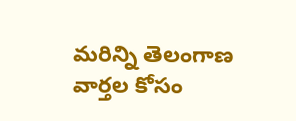మరిన్ని తెలంగాణ వార్తల కోసం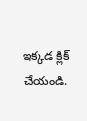ఇక్కడ క్లిక్ చేయండి.